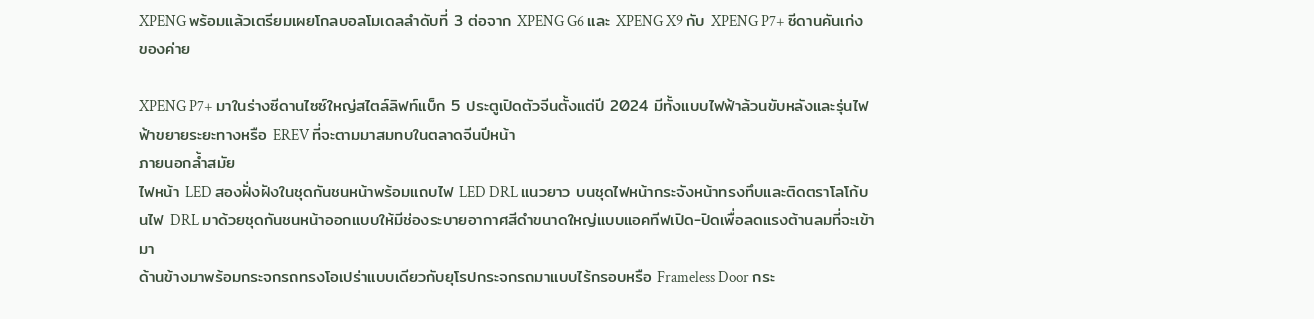XPENG พร้อมแล้วเตรียมเผยโกลบอลโมเดลลำดับที่ 3 ต่อจาก XPENG G6 และ XPENG X9 กับ XPENG P7+ ซีดานคันเก่งของค่าย

XPENG P7+ มาในร่างซีดานไซซ์ใหญ่สไตล์ลิฟท์แบ็ก 5 ประตูเปิดตัวจีนตั้งแต่ปี 2024 มีทั้งแบบไฟฟ้าล้วนขับหลังและรุ่นไฟฟ้าขยายระยะทางหรือ EREV ที่จะตามมาสมทบในตลาดจีนปีหน้า
ภายนอกล้ำสมัย
ไฟหน้า LED สองฝั่งฝังในชุดกันชนหน้าพร้อมแถบไฟ LED DRL แนวยาว บนชุดไฟหน้ากระจังหน้าทรงทึบและติดตราโลโก้บนไฟ DRL มาด้วยชุดกันชนหน้าออกแบบให้มีช่องระบายอากาศสีดำขนาดใหญ่แบบแอคทีฟเปิด-ปิดเพื่อลดแรงต้านลมที่จะเข้ามา
ด้านข้างมาพร้อมกระจกรถทรงโอเปร่าแบบเดียวกับยุโรปกระจกรถมาแบบไร้กรอบหรือ Frameless Door กระ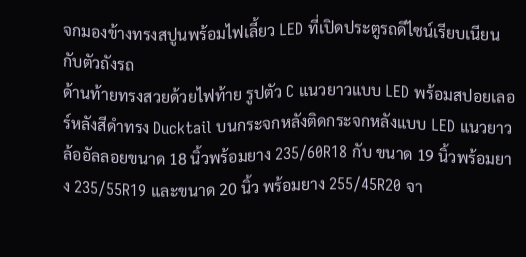จกมองข้างทรงสปูนพร้อมไฟเลี้ยว LED ที่เปิดประตูรถดีไซน์เรียบเนียนกับตัวถังรถ
ด้านท้ายทรงสวยด้วยไฟท้าย รูปตัว C แนวยาวแบบ LED พร้อมสปอยเลอร์หลังสีดำทรง Ducktail บนกระจกหลังติดกระจกหลังแบบ LED แนวยาว ล้ออัลลอยขนาด 18 นิ้วพร้อมยาง 235/60R18 กับ ขนาด 19 นิ้วพร้อมยาง 235/55R19 และขนาด 20 นิ้ว พร้อมยาง 255/45R20 จา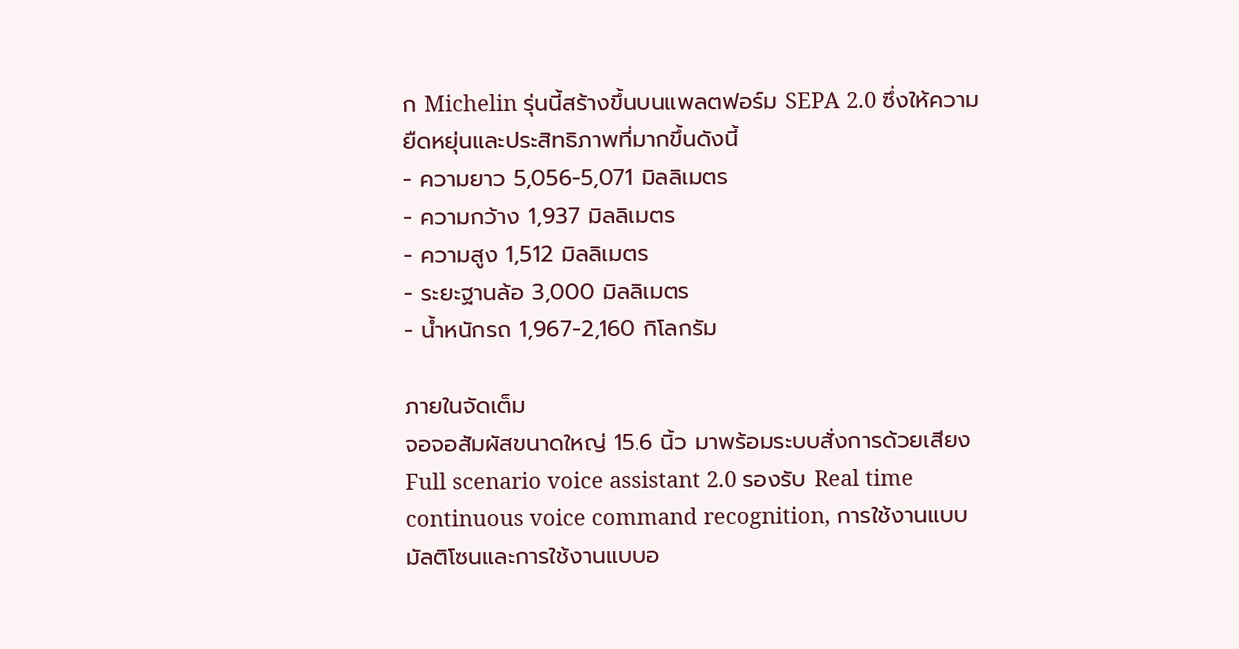ก Michelin รุ่นนี้สร้างขึ้นบนแพลตฟอร์ม SEPA 2.0 ซึ่งให้ความยืดหยุ่นและประสิทธิภาพที่มากขึ้นดังนี้
- ความยาว 5,056-5,071 มิลลิเมตร
- ความกว้าง 1,937 มิลลิเมตร
- ความสูง 1,512 มิลลิเมตร
- ระยะฐานล้อ 3,000 มิลลิเมตร
- น้ำหนักรถ 1,967-2,160 กิโลกรัม

ภายในจัดเต็ม
จอจอสัมผัสขนาดใหญ่ 15.6 นิ้ว มาพร้อมระบบสั่งการด้วยเสียง Full scenario voice assistant 2.0 รองรับ Real time continuous voice command recognition, การใช้งานแบบมัลติโซนและการใช้งานแบบอ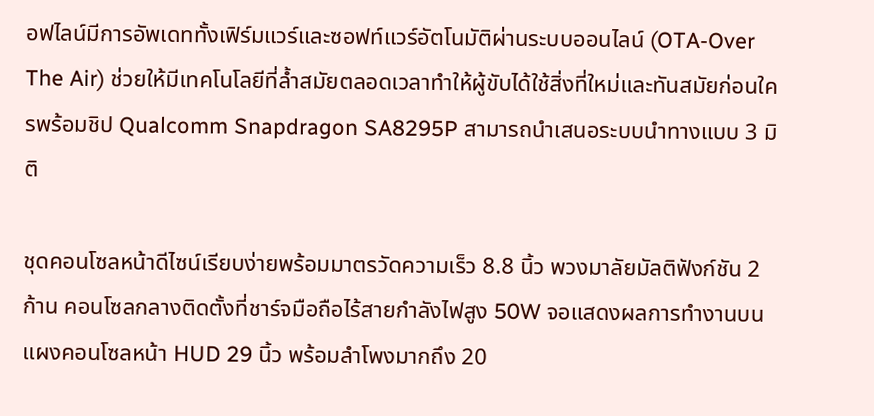อฟไลน์มีการอัพเดททั้งเฟิร์มแวร์และซอฟท์แวร์อัตโนมัติผ่านระบบออนไลน์ (OTA-Over The Air) ช่วยให้มีเทคโนโลยีที่ล้ำสมัยตลอดเวลาทำให้ผู้ขับได้ใช้สิ่งที่ใหม่และทันสมัยก่อนใครพร้อมชิป Qualcomm Snapdragon SA8295P สามารถนำเสนอระบบนำทางแบบ 3 มิติ

ชุดคอนโซลหน้าดีไซน์เรียบง่ายพร้อมมาตรวัดความเร็ว 8.8 นิ้ว พวงมาลัยมัลติฟังก์ชัน 2 ก้าน คอนโซลกลางติดตั้งที่ชาร์จมือถือไร้สายกำลังไฟสูง 50W จอแสดงผลการทำงานบนแผงคอนโซลหน้า HUD 29 นิ้ว พร้อมลำโพงมากถึง 20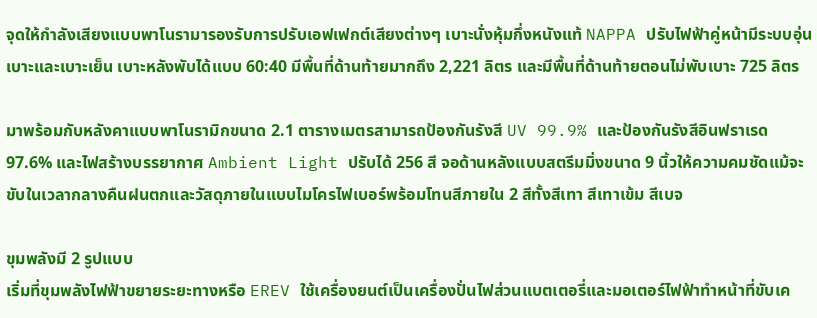จุดให้กำลังเสียงแบบพาโนรามารองรับการปรับเอฟเฟกต์เสียงต่างๆ เบาะนั่งหุ้มกึ่งหนังแท้ NAPPA ปรับไฟฟ้าคู่หน้ามีระบบอุ่นเบาะและเบาะเย็น เบาะหลังพับได้แบบ 60:40 มีพื้นที่ด้านท้ายมากถึง 2,221 ลิตร และมีพื้นที่ด้านท้ายตอนไม่พับเบาะ 725 ลิตร

มาพร้อมกับหลังคาแบบพาโนรามิกขนาด 2.1 ตารางเมตรสามารถป้องกันรังสี UV 99.9% และป้องกันรังสีอินฟราเรด 97.6% และไฟสร้างบรรยากาศ Ambient Light ปรับได้ 256 สี จอด้านหลังแบบสตรีมมิ่งขนาด 9 นิ้วให้ความคมชัดแม้จะขับในเวลากลางคืนฝนตกและวัสดุภายในแบบไมโครไฟเบอร์พร้อมโทนสีภายใน 2 สีทั้งสีเทา สีเทาเข้ม สีเบจ

ขุมพลังมี 2 รูปแบบ
เริ่มที่ขุมพลังไฟฟ้าขยายระยะทางหรือ EREV ใช้เครื่องยนต์เป็นเครื่องปั่นไฟส่วนแบตเตอรี่และมอเตอร์ไฟฟ้าทำหน้าที่ขับเค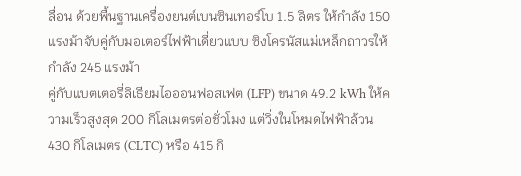ลื่อน ด้วยพื้นฐานเครื่องยนต์เบนซินเทอร์โบ 1.5 ลิตร ให้กำลัง 150 แรงม้าจับคู่กับมอเตอร์ไฟฟ้าเดี่ยวแบบ ซิงโครนัสแม่เหล็กถาวรให้กำลัง 245 แรงม้า
คู่กับแบตเตอรี่ลิเธียมไอออนฟอสเฟต (LFP) ขนาด 49.2 kWh ให้ความเร็วสูงสุด 200 กิโลเมตรต่อชั่วโมง แต่วิ่งในโหมดไฟฟ้าล้วน 430 กิโลเมตร (CLTC) หรือ 415 กิ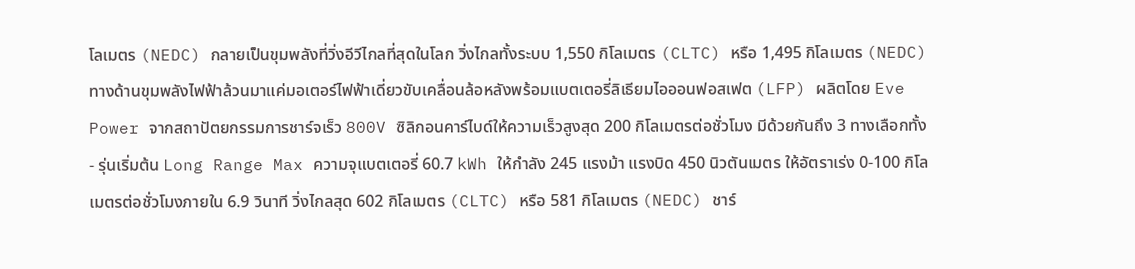โลเมตร (NEDC) กลายเป็นขุมพลังที่วิ่งอีวีไกลที่สุดในโลก วิ่งไกลทั้งระบบ 1,550 กิโลเมตร (CLTC) หรือ 1,495 กิโลเมตร (NEDC)
ทางด้านขุมพลังไฟฟ้าล้วนมาแค่มอเตอร์ไฟฟ้าเดี่ยวขับเคลื่อนล้อหลังพร้อมแบตเตอรี่ลิเธียมไอออนฟอสเฟต (LFP) ผลิตโดย Eve Power จากสถาปัตยกรรมการชาร์จเร็ว 800V ซิลิกอนคาร์ไบด์ให้ความเร็วสูงสุด 200 กิโลเมตรต่อชั่วโมง มีด้วยกันถึง 3 ทางเลือกทั้ง
- รุ่นเริ่มต้น Long Range Max ความจุแบตเตอรี่ 60.7 kWh ให้กำลัง 245 แรงม้า แรงบิด 450 นิวตันเมตร ให้อัตราเร่ง 0-100 กิโลเมตรต่อชั่วโมงภายใน 6.9 วินาที วิ่งไกลสุด 602 กิโลเมตร (CLTC) หรือ 581 กิโลเมตร (NEDC) ชาร์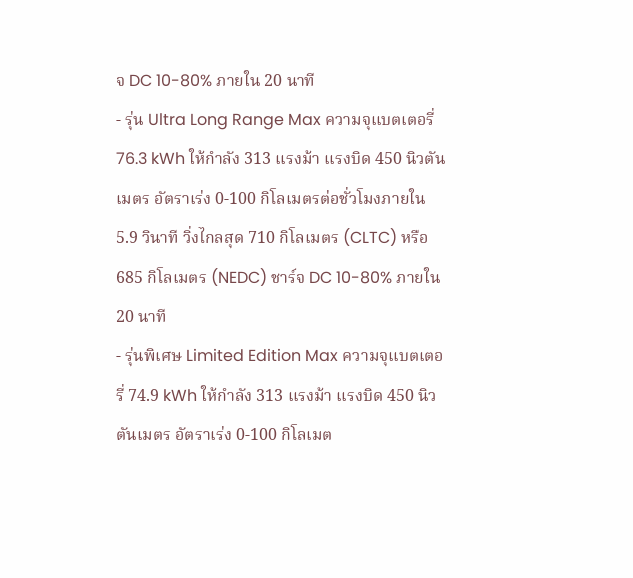จ DC 10-80% ภายใน 20 นาที
- รุ่น Ultra Long Range Max ความจุแบตเตอรี่ 76.3 kWh ให้กำลัง 313 แรงม้า แรงบิด 450 นิวตันเมตร อัตราเร่ง 0-100 กิโลเมตรต่อชั่วโมงภายใน 5.9 วินาที วิ่งไกลสุด 710 กิโลเมตร (CLTC) หรือ 685 กิโลเมตร (NEDC) ชาร์จ DC 10-80% ภายใน 20 นาที
- รุ่นพิเศษ Limited Edition Max ความจุแบตเตอรี่ 74.9 kWh ให้กำลัง 313 แรงม้า แรงบิด 450 นิวตันเมตร อัตราเร่ง 0-100 กิโลเมต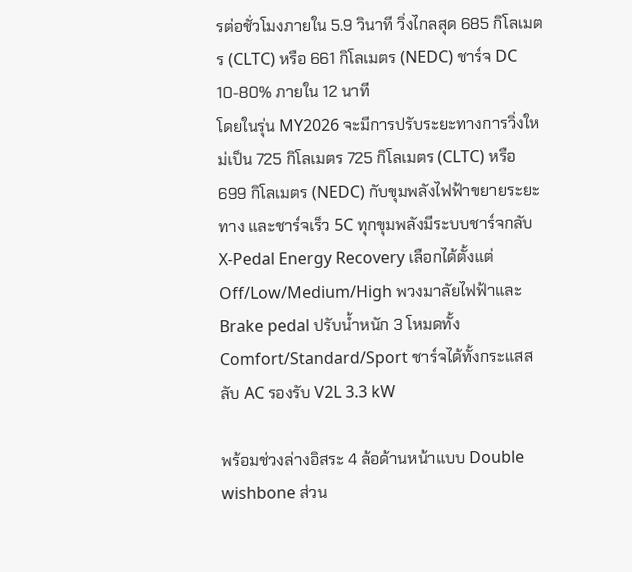รต่อชั่วโมงภายใน 5.9 วินาที วิ่งไกลสุด 685 กิโลเมตร (CLTC) หรือ 661 กิโลเมตร (NEDC) ชาร์จ DC 10-80% ภายใน 12 นาที
โดยในรุ่น MY2026 จะมีการปรับระยะทางการวิ่งใหม่เป็น 725 กิโลเมตร 725 กิโลเมตร (CLTC) หรือ 699 กิโลเมตร (NEDC) กับขุมพลังไฟฟ้าขยายระยะทาง และชาร์จเร็ว 5C ทุกขุมพลังมีระบบชาร์จกลับ X-Pedal Energy Recovery เลือกได้ตั้งแต่ Off/Low/Medium/High พวงมาลัยไฟฟ้าและBrake pedal ปรับน้ำหนัก 3 โหมดทั้ง Comfort/Standard/Sport ชาร์จได้ทั้งกระแสสลับ AC รองรับ V2L 3.3 kW

พร้อมช่วงล่างอิสระ 4 ล้อด้านหน้าแบบ Double wishbone ส่วน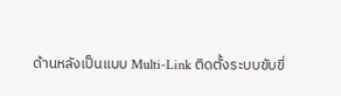ด้านหลังเป็นแบบ Multi-Link ติดตั้งระบบขับขี่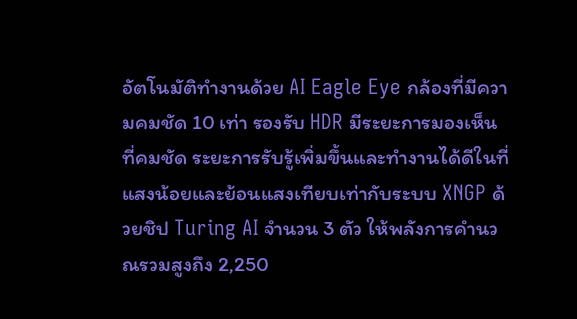อัตโนมัติทำงานด้วย AI Eagle Eye กล้องที่มีความคมชัด 10 เท่า รองรับ HDR มีระยะการมองเห็นที่คมชัด ระยะการรับรู้เพิ่มขึ้นและทำงานได้ดีในที่แสงน้อยและย้อนแสงเทียบเท่ากับระบบ XNGP ด้วยชิป Turing AI จำนวน 3 ตัว ให้พลังการคำนวณรวมสูงถึง 2,250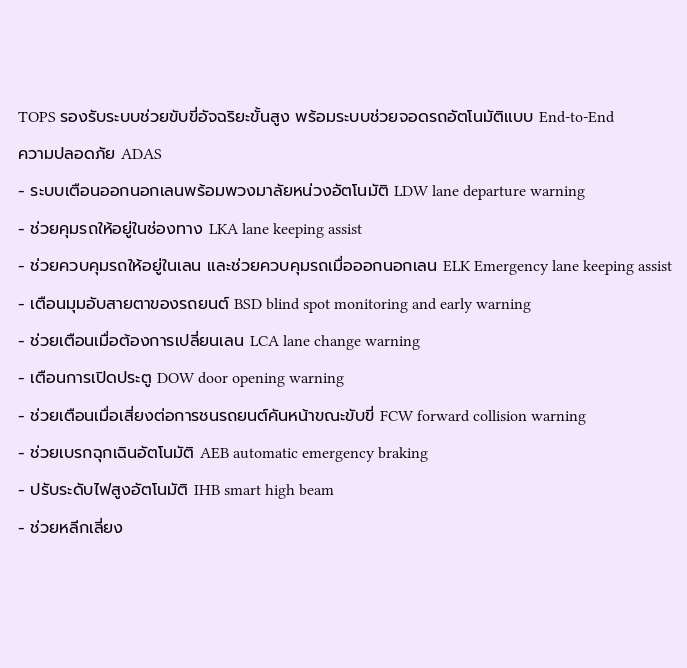TOPS รองรับระบบช่วยขับขี่อัจฉริยะขั้นสูง พร้อมระบบช่วยจอดรถอัตโนมัติแบบ End-to-End
ความปลอดภัย ADAS
- ระบบเตือนออกนอกเลนพร้อมพวงมาลัยหน่วงอัตโนมัติ LDW lane departure warning
- ช่วยคุมรถให้อยู่ในช่องทาง LKA lane keeping assist
- ช่วยควบคุมรถให้อยู่ในเลน และช่วยควบคุมรถเมื่อออกนอกเลน ELK Emergency lane keeping assist
- เตือนมุมอับสายตาของรถยนต์ BSD blind spot monitoring and early warning
- ช่วยเตือนเมื่อต้องการเปลี่ยนเลน LCA lane change warning
- เตือนการเปิดประตู DOW door opening warning
- ช่วยเตือนเมื่อเสี่ยงต่อการชนรถยนต์คันหน้าขณะขับขี่ FCW forward collision warning
- ช่วยเบรกฉุกเฉินอัตโนมัติ AEB automatic emergency braking
- ปรับระดับไฟสูงอัตโนมัติ IHB smart high beam
- ช่วยหลีกเลี่ยง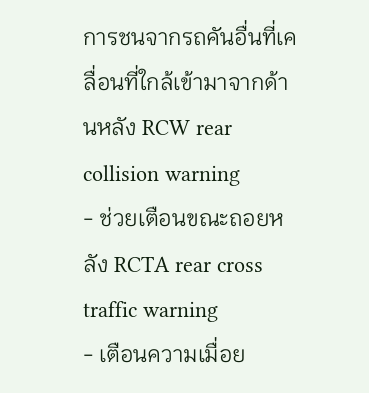การชนจากรถคันอื่นที่เคลื่อนที่ใกล้เข้ามาจากด้านหลัง RCW rear collision warning
- ช่วยเตือนขณะถอยหลัง RCTA rear cross traffic warning
- เตือนความเมื่อย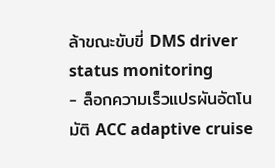ล้าขณะขับขี่ DMS driver status monitoring
- ล็อกความเร็วแปรผันอัตโนมัติ ACC adaptive cruise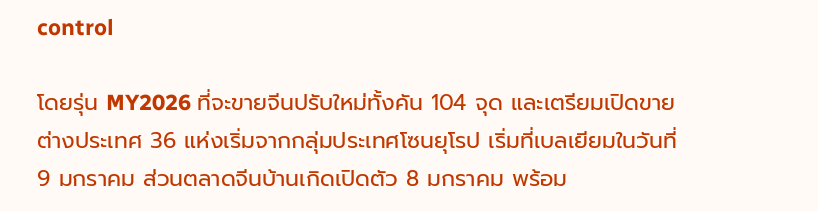control

โดยรุ่น MY2026 ที่จะขายจีนปรับใหม่ทั้งคัน 104 จุด และเตรียมเปิดขายต่างประเทศ 36 แห่งเริ่มจากกลุ่มประเทศโซนยุโรป เริ่มที่เบลเยียมในวันที่ 9 มกราคม ส่วนตลาดจีนบ้านเกิดเปิดตัว 8 มกราคม พร้อม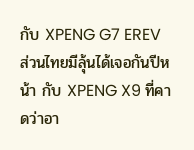กับ XPENG G7 EREV ส่วนไทยมีลุ้นได้เจอกันปีหน้า กับ XPENG X9 ที่คาดว่าอา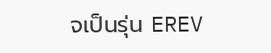จเป็นรุ่น EREV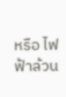หรือ ไฟฟ้าล้วน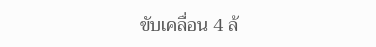ขับเคลื่อน 4 ล้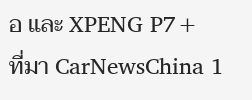อ และ XPENG P7+
ที่มา CarNewsChina 1